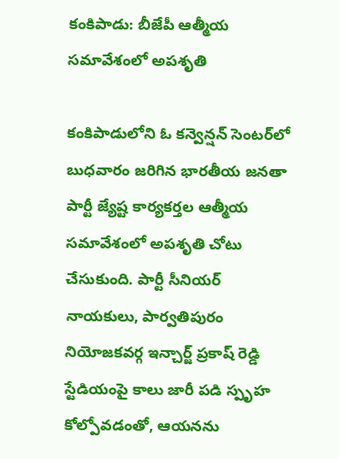కంకిపాడు: బీజేపీ ఆత్మీయ సమావేశంలో అపశృతి

కంకిపాడులోని ఓ కన్వెన్షన్ సెంటర్‌లో బుధవారం జరిగిన భారతీయ జనతా పార్టీ జ్యేష్ట కార్యకర్తల ఆత్మీయ సమావేశంలో అపశృతి చోటు చేసుకుంది. పార్టీ సీనియర్ నాయకులు, పార్వతిపురం నియోజకవర్గ ఇన్చార్జ్ ప్రకాష్ రెడ్డి స్టేడియంపై కాలు జారీ పడి స్పృహ కోల్పోవడంతో, ఆయనను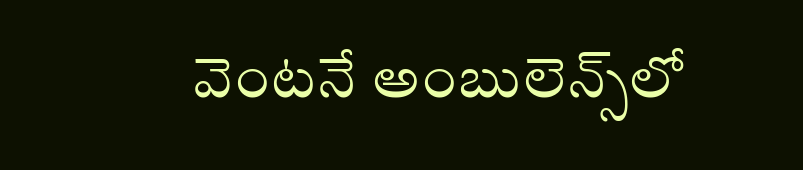వెంటనే అంబులెన్స్‌లో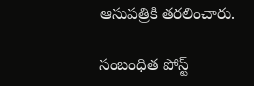ఆసుపత్రికి తరలించారు.

సంబంధిత పోస్ట్